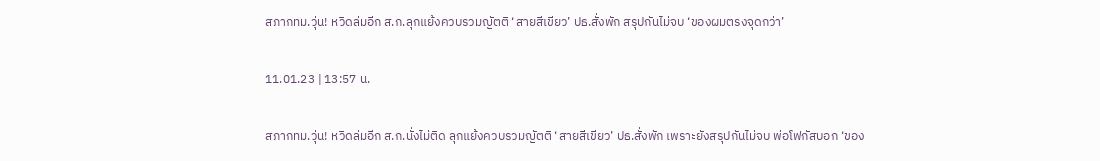สภากทม.วุ่น! หวิดล่มอีก ส.ก.ลุกแย้งควบรวมญัตติ ‘สายสีเขียว’ ปธ.สั่งพัก สรุปกันไม่จบ ‘ของผมตรงจุดกว่า’

11.01.23 | 13:57 น.

สภากทม.วุ่น! หวิดล่มอีก ส.ก.นั่งไม่ติด ลุกแย้งควบรวมญัตติ ‘สายสีเขียว’ ปธ.สั่งพัก เพราะยังสรุปกันไม่จบ พ่อโฟกัสบอก ‘ของ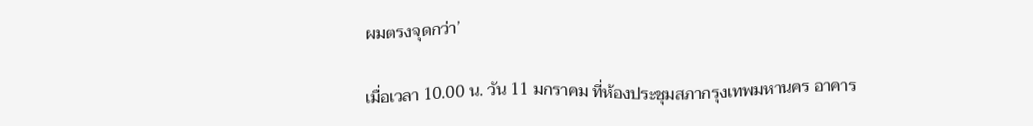ผมตรงจุดกว่า’

เมื่อเวลา 10.00 น. วัน 11 มกราคม ที่ห้องประชุมสภากรุงเทพมหานคร อาคาร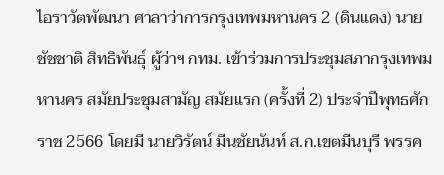ไอราวัตพัฒนา ศาลาว่าการกรุงเทพมหานคร 2 (ดินแดง) นายชัชชาติ สิทธิพันธุ์ ผู้ว่าฯ กทม. เข้าร่วมการประชุมสภากรุงเทพมหานคร สมัยประชุมสามัญ สมัยแรก (ครั้งที่ 2) ประจำปีพุทธศักราช 2566 โดยมี นายวิรัตน์ มีนชัยนันท์ ส.ก.เขตมีนบุรี พรรค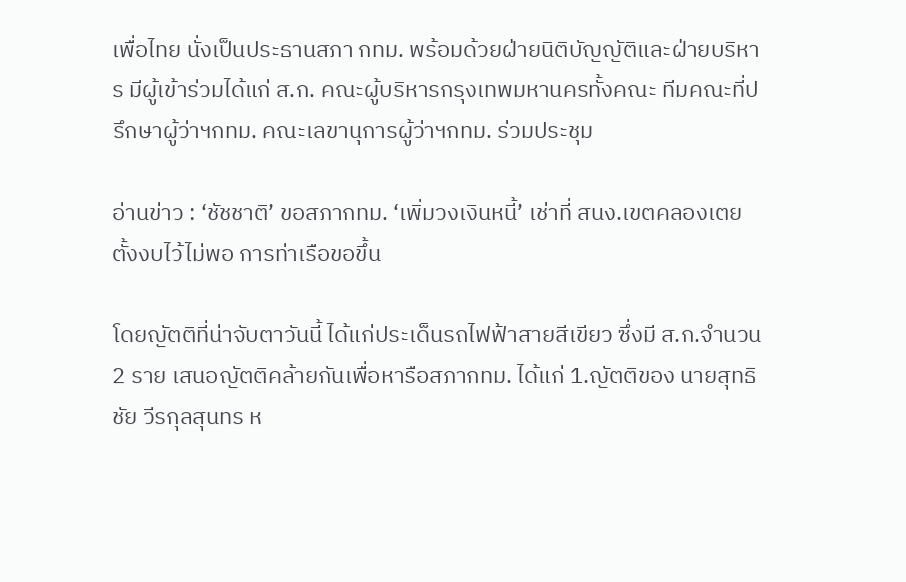เพื่อไทย นั่งเป็นประธานสภา กทม. พร้อมด้วยฝ่ายนิติบัญญัติและฝ่ายบริหาร มีผู้เข้าร่วมได้แก่ ส.ก. คณะผู้บริหารกรุงเทพมหานครทั้งคณะ ทีมคณะที่ปรึกษาผู้ว่าฯกทม. คณะเลขานุการผู้ว่าฯกทม. ร่วมประชุม

อ่านข่าว : ‘ชัชชาติ’ ขอสภากทม. ‘เพิ่มวงเงินหนี้’ เช่าที่ สนง.เขตคลองเตย ตั้งงบไว้ไม่พอ การท่าเรือขอขึ้น

โดยญัตติที่น่าจับตาวันนี้ ได้แก่ประเด็นรถไฟฟ้าสายสีเขียว ซึ่งมี ส.ก.จำนวน 2 ราย เสนอญัตติคล้ายกันเพื่อหารือสภากทม. ได้แก่ 1.ญัตติของ นายสุทธิชัย วีรกุลสุนทร ห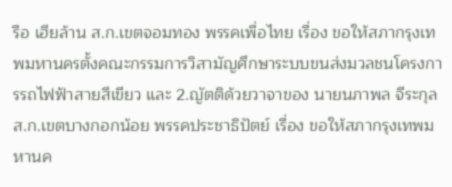รือ เฮียล้าน ส.ก.เขตจอมทอง พรรคเพื่อไทย เรื่อง ขอให้สภากรุงเทพมหานครตั้งคณะกรรมการวิสามัญศึกษาระบบขนส่งมวลชนโครงการรถไฟฟ้าสายสีเขียว และ 2.ญัตติด้วยวาจาของ นายนภาพล จีระกุล ส.ก.เขตบางกอกน้อย พรรคประชาธิปัตย์ เรื่อง ขอให้สภากรุงเทพมหานค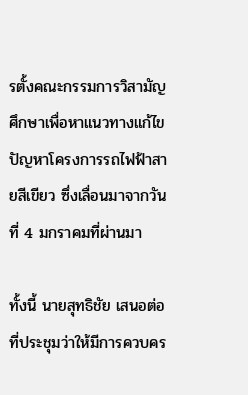รตั้งคณะกรรมการวิสามัญศึกษาเพื่อหาแนวทางแก้ไขปัญหาโครงการรถไฟฟ้าสายสีเขียว ซึ่งเลื่อนมาจากวันที่ 4 มกราคมที่ผ่านมา

ทั้งนี้ นายสุทธิชัย เสนอต่อที่ประชุมว่าให้มีการควบคร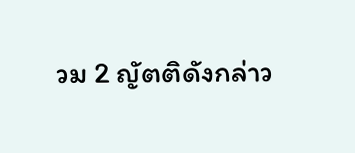วม 2 ญัตติดังกล่าว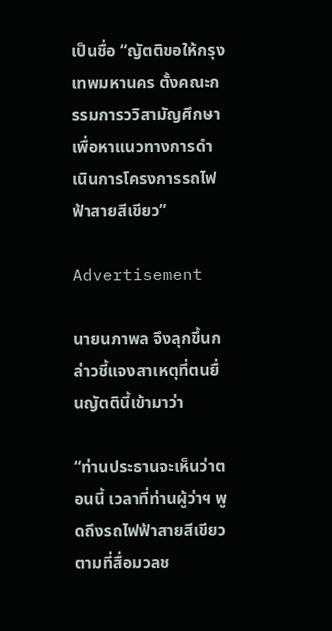เป็นชื่อ “ญัตติขอให้กรุงเทพมหานคร ตั้งคณะกรรมการววิสามัญศึกษา เพื่อหาแนวทางการดำเนินการโครงการรถไฟฟ้าสายสีเขียว”

Advertisement

นายนภาพล จึงลุกขึ้นกล่าวชี้แจงสาเหตุที่ตนยื่นญัตตินี้เข้ามาว่า

“ท่านประธานจะเห็นว่าตอนนี้ เวลาที่ท่านผู้ว่าฯ พูดถึงรถไฟฟ้าสายสีเขียวตามที่สื่อมวลช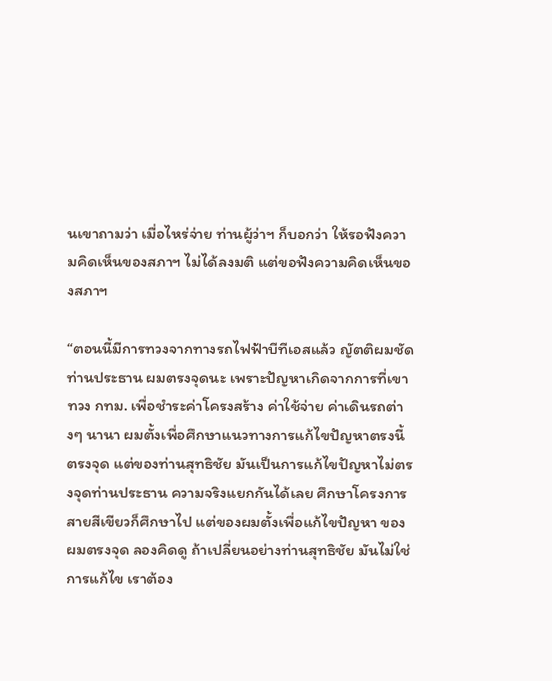นเขาถามว่า เมื่อไหร่จ่าย ท่านผู้ว่าฯ ก็บอกว่า ให้รอฟังความคิดเห็นของสภาฯ ไม่ได้ลงมติ แต่ขอฟังความคิดเห็นของสภาฯ

“ตอนนี้มีการทวงจากทางรถไฟฟ้าบีทีเอสแล้ว ญัตติผมชัด ท่านประธาน ผมตรงจุดนะ เพราะปัญหาเกิดจากการที่เขาทวง กทม. เพื่อชำระค่าโครงสร้าง ค่าใช้จ่าย ค่าเดินรถต่างๆ นานา ผมตั้งเพื่อศึกษาแนวทางการแก้ไขปัญหาตรงนี้ ตรงจุด แต่ของท่านสุทธิชัย มันเป็นการแก้ไขปัญหาไม่ตรงจุดท่านประธาน ความจริงแยกกันได้เลย ศึกษาโครงการสายสีเขียวก็ศึกษาไป แต่ของผมตั้งเพื่อแก้ไขปัญหา ของผมตรงจุด ลองคิดดู ถ้าเปลี่ยนอย่างท่านสุทธิชัย มันไม่ใช่การแก้ไข เราต้อง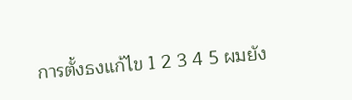การตั้งธงแก้ไข 1 2 3 4 5 ผมยัง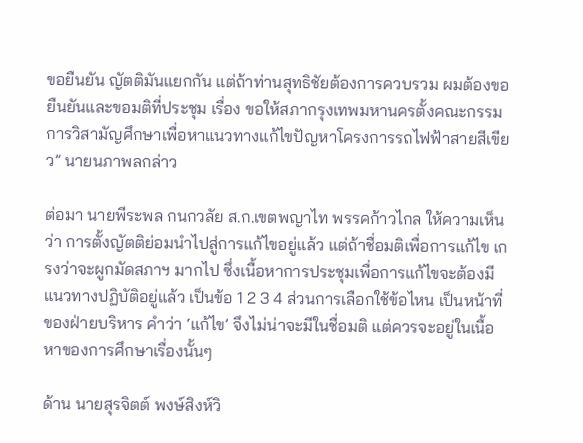ขอยืนยัน ญัตติมันแยกกัน แต่ถ้าท่านสุทธิชัยต้องการควบรวม ผมต้องขอยืนยันและขอมติที่ประชุม เรื่อง ขอให้สภากรุงเทพมหานครตั้งคณะกรรมการวิสามัญศึกษาเพื่อหาแนวทางแก้ไขปัญหาโครงการรถไฟฟ้าสายสีเขียว” นายนภาพลกล่าว

ต่อมา นายพีระพล กนกวลัย ส.ก.เขตพญาไท พรรคก้าวไกล ให้ความเห็นว่า การตั้งญัตติย่อมนำไปสู่การแก้ไขอยู่แล้ว แต่ถ้าชื่อมติเพื่อการแก้ไข เกรงว่าจะผูกมัดสภาฯ มากไป ซึ่งเนื้อหาการประชุมเพื่อการแก้ไขจะต้องมีแนวทางปฏิบัติอยู่แล้ว เป็นข้อ 1 2 3 4 ส่วนการเลือกใช้ข้อไหน เป็นหน้าที่ของฝ่ายบริหาร คำว่า ‘แก้ไข’ จึงไม่น่าจะมีในชื่อมติ แต่ควรจะอยู่ในเนื้อหาของการศึกษาเรื่องนั้นๆ

ด้าน นายสุรจิตต์ พงษ์สิงห์วิ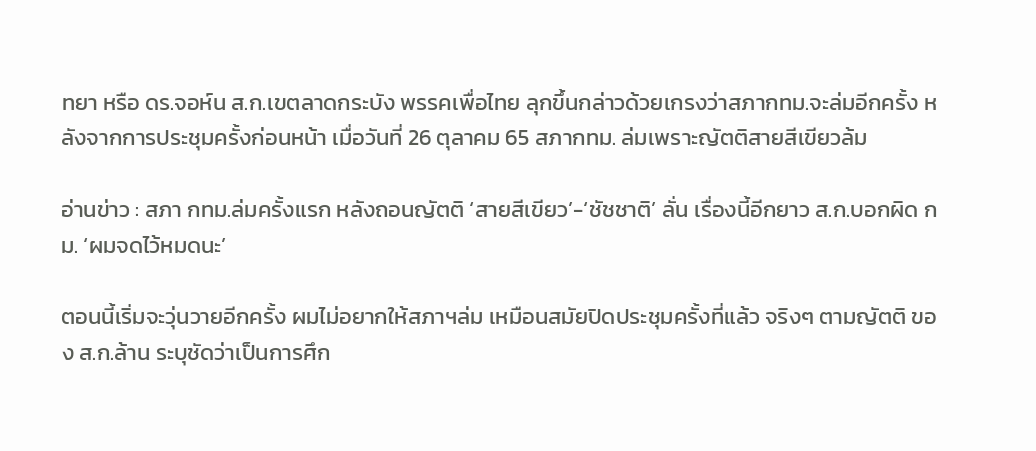ทยา หรือ ดร.จอห์น ส.ก.เขตลาดกระบัง พรรคเพื่อไทย ลุกขึ้นกล่าวด้วยเกรงว่าสภากทม.จะล่มอีกครั้ง หลังจากการประชุมครั้งก่อนหน้า เมื่อวันที่ 26 ตุลาคม 65 สภากทม. ล่มเพราะญัตติสายสีเขียวล้ม

อ่านข่าว : สภา กทม.ล่มครั้งแรก หลังถอนญัตติ ‘สายสีเขียว’-‘ชัชชาติ’ ลั่น เรื่องนี้อีกยาว ส.ก.บอกผิด กม. ‘ผมจดไว้หมดนะ’

ตอนนี้เริ่มจะวุ่นวายอีกครั้ง ผมไม่อยากให้สภาฯล่ม เหมือนสมัยปิดประชุมครั้งที่แล้ว จริงๆ ตามญัตติ ของ ส.ก.ล้าน ระบุชัดว่าเป็นการศึก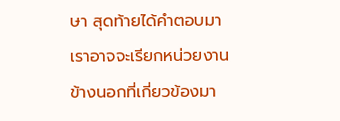ษา สุดท้ายได้คำตอบมา เราอาจจะเรียกหน่วยงานข้างนอกที่เกี่ยวข้องมา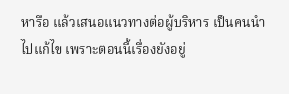หารือ แล้วเสนอแนวทางต่อผู้บริหาร เป็นคนนำไปแก้ไข เพราะตอนนี้เรื่องยังอยู่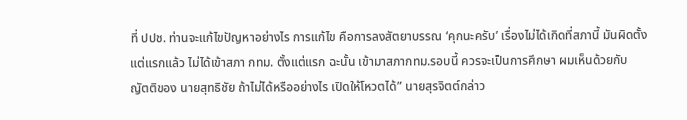ที่ ปปช. ท่านจะแก้ไขปัญหาอย่างไร การแก้ไข คือการลงสัตยาบรรณ ‘คุกนะครับ’ เรื่องไม่ได้เกิดที่สภานี้ มันผิดตั้งแต่แรกแล้ว ไม่ได้เข้าสภา กทม. ตั้งแต่แรก ฉะนั้น เข้ามาสภากทม.รอบนี้ ควรจะเป็นการศึกษา ผมเห็นด้วยกับ ญัตติของ นายสุทธิชัย ถ้าไม่ได้หรืออย่างไร เปิดให้โหวตได้” นายสุรจิตต์กล่าว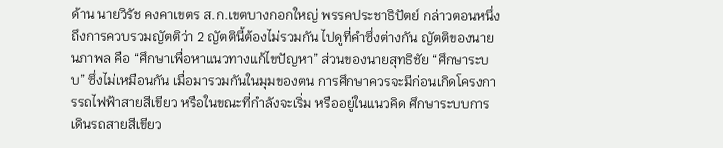ด้าน นายวิรัช คงคาเขตร ส.ก.เขตบางกอกใหญ่ พรรคประชาธิปัตย์ กล่าวตอนหนึ่งถึงการควบรวมญัตติว่า 2 ญัตตินี้ต้องไม่รวมกัน ไปดูที่คำซึ่งต่างกัน ญัตติของนายนภาพล คือ “ศึกษาเพื่อหาแนวทางแก้ไขปัญหา” ส่วนของนายสุทธิชัย “ศึกษาระบบ” ซึ่งไม่เหมือนกัน เมื่อมารวมกันในมุมของตน การศึกษาควรจะมีก่อนเกิดโครงการรถไฟฟ้าสายสีเขียว หรือในขณะที่กำลังจะเริ่ม หรืออยู่ในแนวคิด ศึกษาระบบการเดินรถสายสีเขียว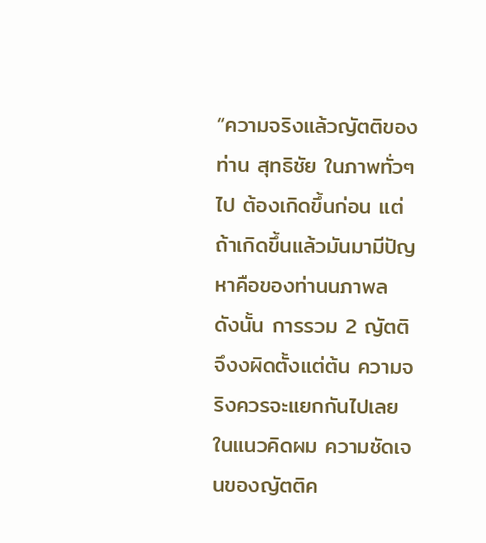“ความจริงแล้วญัตติของท่าน สุทธิชัย ในภาพทั่วๆ ไป ต้องเกิดขึ้นก่อน แต่ถ้าเกิดขึ้นแล้วมันมามีปัญหาคือของท่านนภาพล ดังนั้น การรวม 2 ญัตติ จึงงผิดตั้งแต่ต้น ความจริงควรจะแยกกันไปเลยในแนวคิดผม ความชัดเจนของญัตติค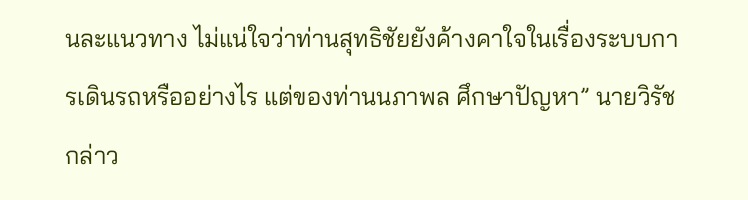นละแนวทาง ไม่แน่ใจว่าท่านสุทธิชัยยังค้างคาใจในเรื่องระบบการเดินรถหรืออย่างไร แต่ของท่านนภาพล ศึกษาปัญหา” นายวิรัชกล่าว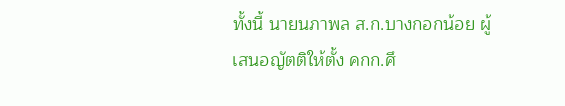ทั้งนี้ นายนภาพล ส.ก.บางกอกน้อย ผู้เสนอญัตติให้ตั้ง คกก.ศึ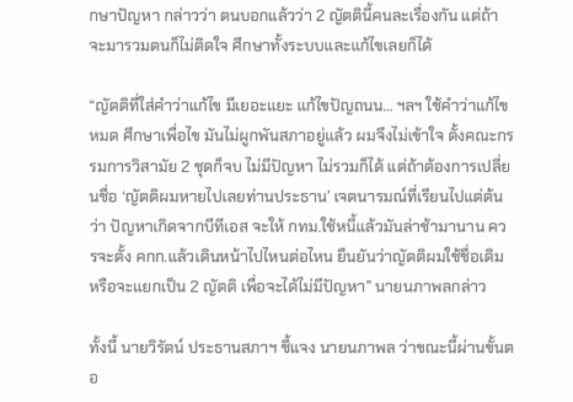กษาปัญหา กล่าวว่า ตนบอกแล้วว่า 2 ญัตตินี้คนละเรื่องกัน แต่ถ้าจะมารวมตนก็ไม่ติดใจ ศึกษาทั้งระบบและแก้ไขเลยก็ได้

“ญัตติที่ใส่คำว่าแก้ไข มีเยอะแยะ แก้ไขปัญถนน… ฯลฯ ใช้คำว่าแก้ไขหมด ศึกษาเพื่อไข มันไม่ผูกพันสภาอยู่แล้ว ผมจึงไม่เข้าใจ ตั้งคณะกรรมการวิสามัย 2 ชุดก็จบ ไม่มีปัญหา ไม่รวมก็ได้ แต่ถ้าต้องการเปลี่ยนชื่อ ‘ญัตติผมหายไปเลยท่านประธาน’ เจตนารมณ์ที่เรียนไปแต่ต้นว่า ปัญหาเกิดจากบีทีเอส จะให้ กทม.ใช้หนี้แล้วมันล่าช้ามานาน ควรจะตั้ง คกก.แล้วเดินหน้าไปไหนต่อไหน ยืนยันว่าญัตติผมใช้ชื่อเดิม หรือจะแยกเป็น 2 ญัตติ เพื่อจะได้ไม่มีปัญหา” นายนภาพลกล่าว

ทั้งนี้ นายวิรัตน์ ประธานสภาฯ ชี้แจง นายนภาพล ว่าขณะนี้ผ่านขั้นตอ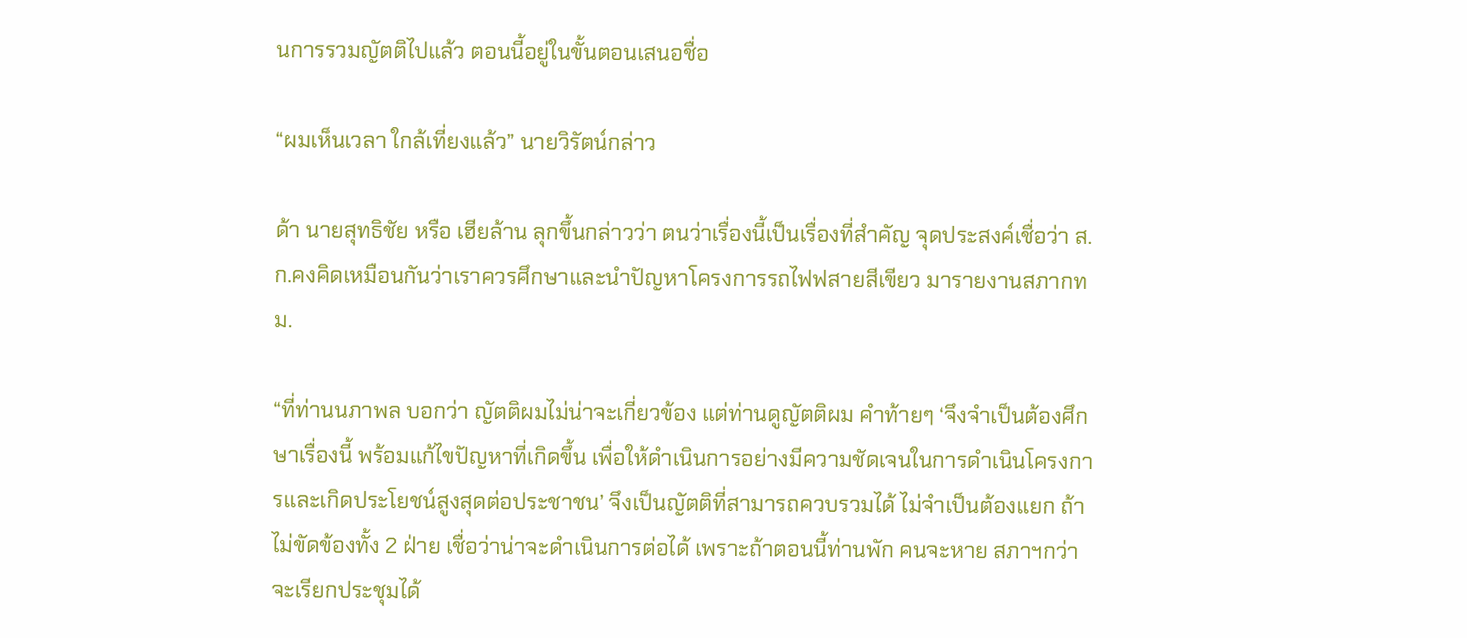นการรวมญัตติไปแล้ว ตอนนี้อยู่ในขั้นตอนเสนอชื่อ

“ผมเห็นเวลา ใกล้เที่ยงแล้ว” นายวิรัตน์กล่าว

ด้า นายสุทธิชัย หรือ เฮียล้าน ลุกขึ้นกล่าวว่า ตนว่าเรื่องนี้เป็นเรื่องที่สำคัญ จุดประสงค์เชื่อว่า ส.ก.คงคิดเหมือนกันว่าเราควรศึกษาและนำปัญหาโครงการรถไฟฟสายสีเขียว มารายงานสภากทม.

“ที่ท่านนภาพล บอกว่า ญัตติผมไม่น่าจะเกี่ยวข้อง แต่ท่านดูญัตติผม คำท้ายๆ ‘จึงจำเป็นต้องศึกษาเรื่องนี้ พร้อมแก้ไขปัญหาที่เกิดขึ้น เพื่อให้ดำเนินการอย่างมีความชัดเจนในการดำเนินโครงการและเกิดประโยชน์สูงสุดต่อประชาชน’ จึงเป็นญัตติที่สามารถควบรวมได้ ไม่จำเป็นต้องแยก ถ้าไม่ขัดข้องทั้ง 2 ฝ่าย เชื่อว่าน่าจะดำเนินการต่อได้ เพราะถ้าตอนนี้ท่านพัก คนจะหาย สภาฯกว่าจะเรียกประชุมได้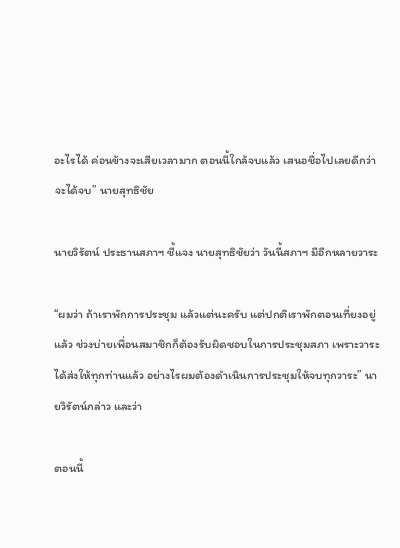อะไรได้ ค่อนข้างจะเสียเวลามาก ตอนนี้ใกล้จบแล้ว เสนอชื่อไปเลยดีกว่า จะได้จบ” นายสุทธิชัย

นายวิรัตน์ ประธานสภาฯ ชี้แจง นายสุทธิชัยว่า วันนี้สภาฯ มีอีกหลายวาระ

“ผมว่า ถ้าเราพักการประชุม แล้วแต่นะครับ แต่ปกติเราพักตอนเที่ยงอยู่แล้ว ช่วงบ่ายเพื่อนสมาชิกก็ต้องรับผิดชอบในการประชุมสภา เพราะวาระได้ส่งให้ทุกท่านแล้ว อย่างไรผมต้องดำเนินการประชุมให้จบทุกวาระ” นายวิรัตน์กล่าว และว่า

ตอนนี้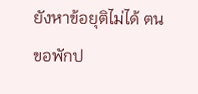ยังหาข้อยุติไม่ได้ ตนขอพักป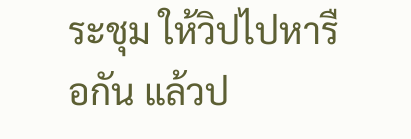ระชุม ให้วิปไปหารือกัน แล้วป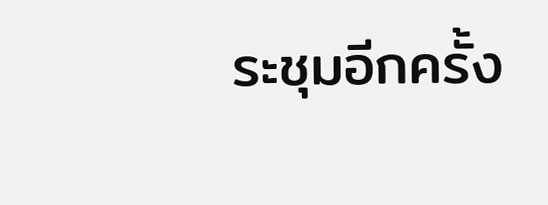ระชุมอีกครั้ง